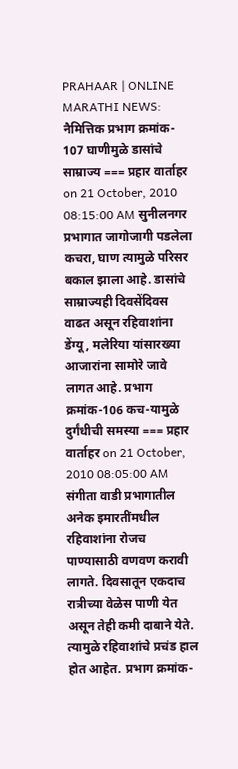PRAHAAR | ONLINE MARATHI NEWS: नैमित्तिक प्रभाग क्रमांक- 107 घाणीमुळे डासांचे साम्राज्य === प्रहार वार्ताहर on 21 October, 2010 08:15:00 AM सुनीलनगर प्रभागात जागोजागी पडलेला कचरा, घाण त्यामुळे परिसर बकाल झाला आहे. डासांचे साम्राज्यही दिवसेंदिवस वाढत असून रहिवाशांना डेंग्यू, मलेरिया यांसारख्या आजारांना सामोरे जावे लागत आहे. प्रभाग क्रमांक-106 कच-यामुळे दुर्गंधीची समस्या === प्रहार वार्ताहर on 21 October, 2010 08:05:00 AM संगीता वाडी प्रभागातील अनेक इमारतींमधील रहिवाशांना रोजच पाण्यासाठी वणवण करावी लागते. दिवसातून एकदाच रात्रीच्या वेळेस पाणी येत असून तेही कमी दाबाने येते. त्यामुळे रहिवाशांचे प्रचंड हाल होत आहेत. प्रभाग क्रमांक-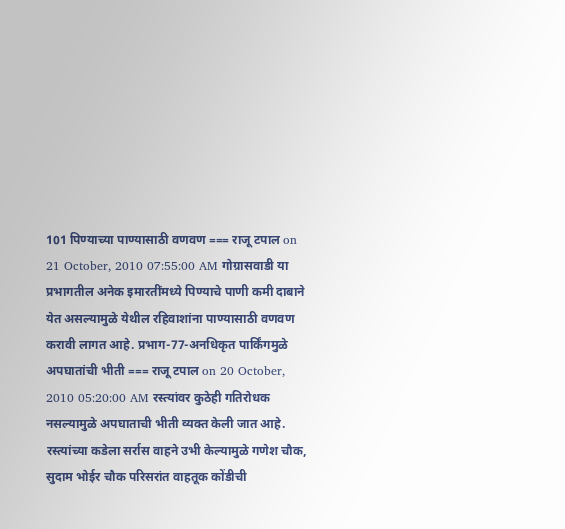101 पिण्याच्या पाण्यासाठी वणवण === राजू टपाल on 21 October, 2010 07:55:00 AM गोग्रासवाडी या प्रभागतील अनेक इमारतींमध्ये पिण्याचे पाणी कमी दाबाने येत असल्यामुळे येथील रहिवाशांना पाण्यासाठी वणवण करावी लागत आहे. प्रभाग-77-अनधिकृत पार्किंगमुळे अपघातांची भीती === राजू टपाल on 20 October, 2010 05:20:00 AM रस्त्यांवर कुठेही गतिरोधक नसल्यामुळे अपघाताची भीती व्यक्त केली जात आहे. रस्त्यांच्या कडेला सर्रास वाहने उभी केल्यामुळे गणेश चौक, सुदाम भोईर चौक परिसरांत वाहतूक कोंडीची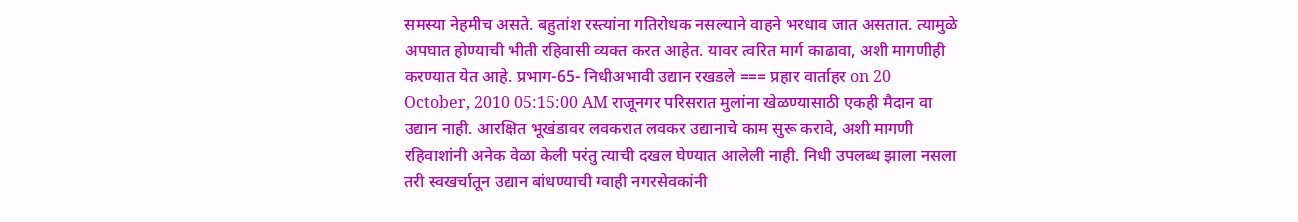समस्या नेहमीच असते. बहुतांश रस्त्यांना गतिरोधक नसल्याने वाहने भरधाव जात असतात. त्यामुळे अपघात होण्याची भीती रहिवासी व्यक्त करत आहेत. यावर त्वरित मार्ग काढावा, अशी मागणीही करण्यात येत आहे. प्रभाग-65- निधीअभावी उद्यान रखडले === प्रहार वार्ताहर on 20 October, 2010 05:15:00 AM राजूनगर परिसरात मुलांना खेळण्यासाठी एकही मैदान वा उद्यान नाही. आरक्षित भूखंडावर लवकरात लवकर उद्यानाचे काम सुरू करावे, अशी मागणी रहिवाशांनी अनेक वेळा केली परंतु त्याची दखल घेण्यात आलेली नाही. निधी उपलब्ध झाला नसला तरी स्वखर्चातून उद्यान बांधण्याची ग्वाही नगरसेवकांनी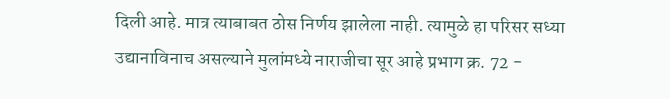दिली आहे. मात्र त्याबाबत ठोस निर्णय झालेला नाही. त्यामुळे हा परिसर सध्या उद्यानाविनाच असल्याने मुलांमध्ये नाराजीचा सूर आहे प्रभाग क्र. 72 -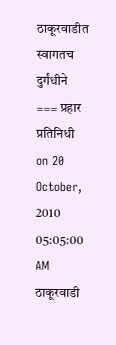ठाकूरवाडीत स्वागतच दुर्गंधीने === प्रहार प्रतिनिधी on 20 October, 2010 05:05:00 AM ठाकूरवाडी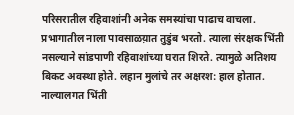परिसरातील रहिवाशांनी अनेक समस्यांचा पाढाच वाचला. प्रभागातील नाला पावसाळय़ात तुडुंब भरतो. त्याला संरक्षक भिंती नसल्याने सांडपाणी रहिवाशांच्या घरात शिरते. त्यामुळे अतिशय बिकट अवस्था होते. लहान मुलांचे तर अक्षरश: हाल होतात. नाल्यालगत भिंती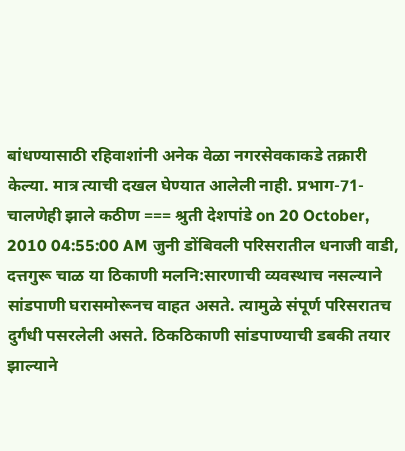बांधण्यासाठी रहिवाशांनी अनेक वेळा नगरसेवकाकडे तक्रारी केल्या. मात्र त्याची दखल घेण्यात आलेली नाही. प्रभाग-71-चालणेही झाले कठीण === श्रुती देशपांडे on 20 October, 2010 04:55:00 AM जुनी डोंबिवली परिसरातील धनाजी वाडी, दत्तगुरू चाळ या ठिकाणी मलनि:सारणाची व्यवस्थाच नसल्याने सांडपाणी घरासमोरूनच वाहत असते. त्यामुळे संपूर्ण परिसरातच दुर्गंधी पसरलेली असते. ठिकठिकाणी सांडपाण्याची डबकी तयार झाल्याने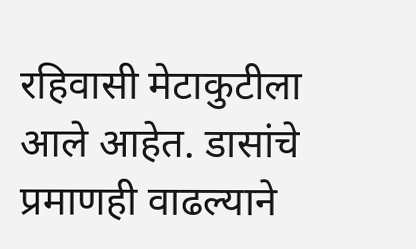रहिवासी मेटाकुटीला आले आहेत. डासांचे प्रमाणही वाढल्याने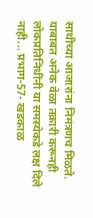साथीच्या आजारांना निमंत्रणच मिळते. याबाबत अनेक वेळा तक्रारी करूनही लोकप्रतिनिधींनी या समस्येकडे लक्ष दिले नाही... प्रभाग-57- खडकाळ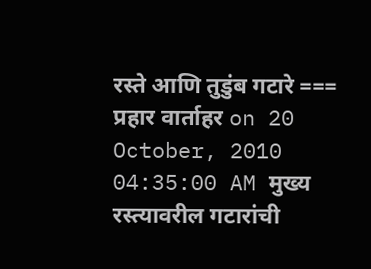रस्ते आणि तुडुंब गटारे === प्रहार वार्ताहर on 20 October, 2010 04:35:00 AM मुख्य रस्त्यावरील गटारांची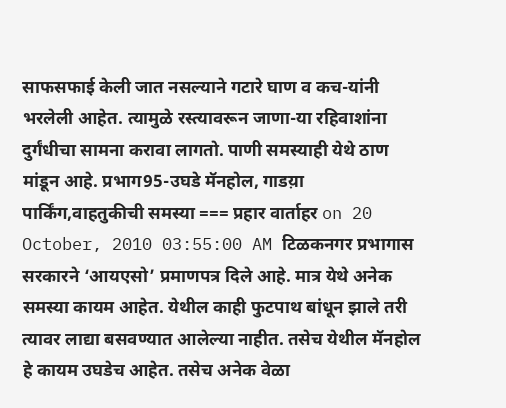साफसफाई केली जात नसल्याने गटारे घाण व कच-यांनी भरलेली आहेत. त्यामुळे रस्त्यावरून जाणा-या रहिवाशांना दुर्गंधीचा सामना करावा लागतो. पाणी समस्याही येथे ठाण मांडून आहे. प्रभाग95-उघडे मॅनहोल, गाडय़ा पार्किंग,वाहतुकीची समस्या === प्रहार वार्ताहर on 20 October, 2010 03:55:00 AM टिळकनगर प्रभागास सरकारने ‘आयएसो’ प्रमाणपत्र दिले आहे. मात्र येथे अनेक समस्या कायम आहेत. येथील काही फुटपाथ बांधून झाले तरी त्यावर लाद्या बसवण्यात आलेल्या नाहीत. तसेच येथील मॅनहोल हे कायम उघडेच आहेत. तसेच अनेक वेळा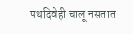पथदिवेही चालू नसतात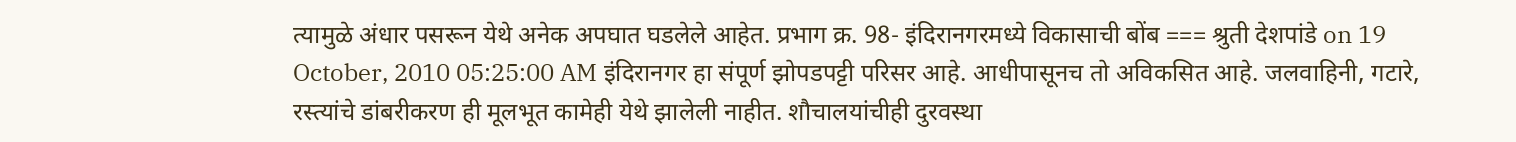त्यामुळे अंधार पसरून येथे अनेक अपघात घडलेले आहेत. प्रभाग क्र. 98- इंदिरानगरमध्ये विकासाची बोंब === श्रुती देशपांडे on 19 October, 2010 05:25:00 AM इंदिरानगर हा संपूर्ण झोपडपट्टी परिसर आहे. आधीपासूनच तो अविकसित आहे. जलवाहिनी, गटारे, रस्त्यांचे डांबरीकरण ही मूलभूत कामेही येथे झालेली नाहीत. शौचालयांचीही दुरवस्था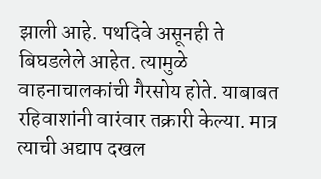झाली आहे. पथदिवे असूनही ते बिघडलेले आहेत. त्यामुळे वाहनाचालकांची गैरसोय होते. याबाबत रहिवाशांनी वारंवार तक्रारी केल्या. मात्र त्याची अद्याप दखल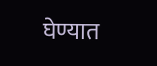घेण्यात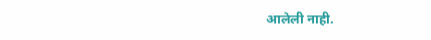आलेली नाही.